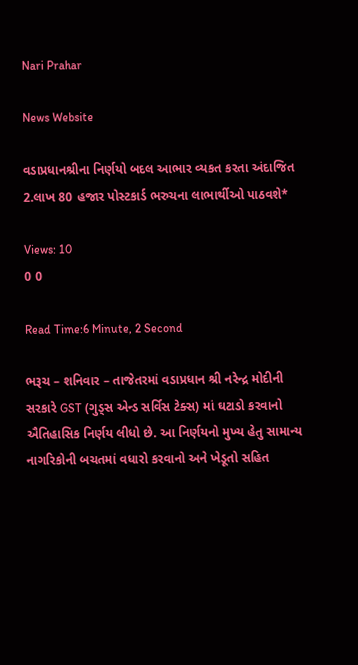Nari Prahar

News Website

વડાપ્રધાનશ્રીના નિર્ણયો બદલ આભાર વ્યકત કરતા અંદાજિત 2.લાખ 80 હજાર પોસ્ટકાર્ડ ભરુચના લાભાર્થીઓ પાઠવશે*

Views: 10
0 0

Read Time:6 Minute, 2 Second

ભરૂચ – શનિવાર – તાજેતરમાં વડાપ્રધાન શ્રી નરેન્દ્ર મોદીની સરકારે GST (ગુડ્સ એન્ડ સર્વિસ ટેક્સ) માં ઘટાડો કરવાનો ઐતિહાસિક નિર્ણય લીધો છે. આ નિર્ણયનો મુખ્ય હેતુ સામાન્ય નાગરિકોની બચતમાં વધારો કરવાનો અને ખેડૂતો સહિત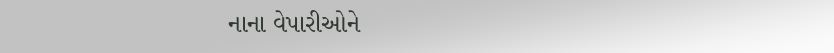નાના વેપારીઓને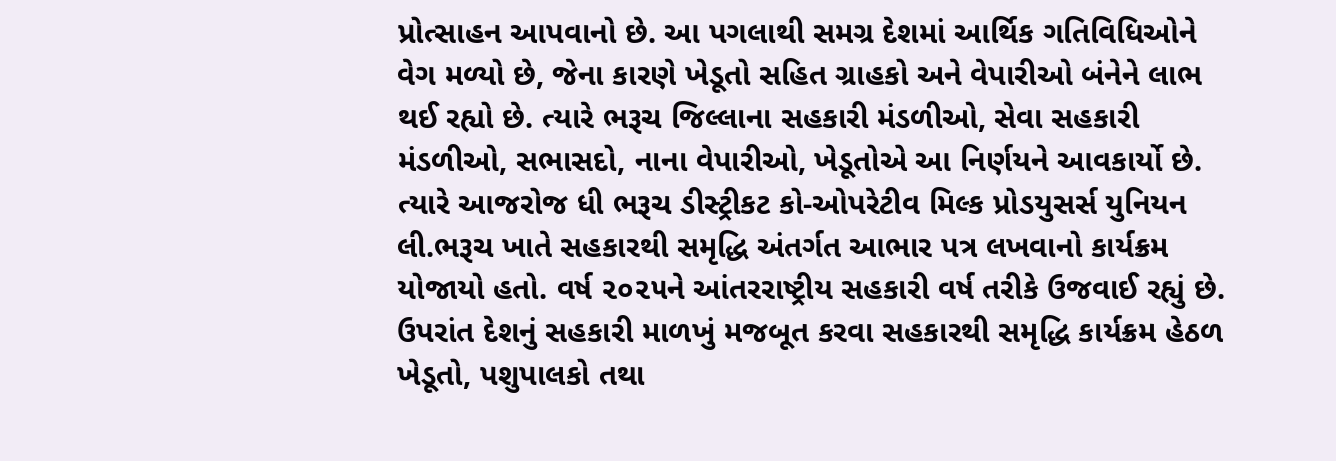પ્રોત્સાહન આપવાનો છે. આ પગલાથી સમગ્ર દેશમાં આર્થિક ગતિવિધિઓને વેગ મળ્યો છે, જેના કારણે ખેડૂતો સહિત ગ્રાહકો અને વેપારીઓ બંનેને લાભ થઈ રહ્યો છે. ત્યારે ભરૂચ જિલ્લાના સહકારી મંડળીઓ, સેવા સહકારી મંડળીઓ, સભાસદો, નાના વેપારીઓ, ખેડૂતોએ આ નિર્ણયને આવકાર્યો છે. ત્યારે આજરોજ ધી ભરૂચ ડીસ્ટ્રીકટ કો-ઓપરેટીવ મિલ્ક પ્રોડયુસર્સ યુનિયન લી.ભરૂચ ખાતે સહકારથી સમૃદ્ધિ અંતર્ગત આભાર પત્ર લખવાનો કાર્યક્રમ યોજાયો હતો. વર્ષ ૨૦૨૫ને આંતરરાષ્ટ્રીય સહકારી વર્ષ તરીકે ઉજવાઈ રહ્યું છે. ઉપરાંત દેશનું સહકારી માળખું મજબૂત કરવા સહકારથી સમૃદ્ધિ કાર્યક્રમ હેઠળ ખેડૂતો, પશુપાલકો તથા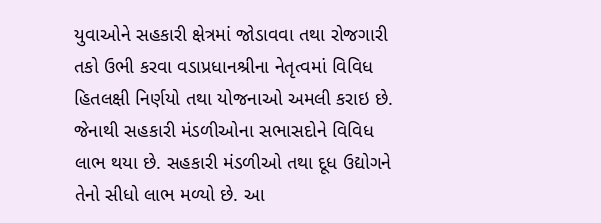યુવાઓને સહકારી ક્ષેત્રમાં જોડાવવા તથા રોજગારી તકો ઉભી કરવા વડાપ્રધાનશ્રીના નેતૃત્વમાં વિવિધ હિતલક્ષી નિર્ણયો તથા યોજનાઓ અમલી કરાઇ છે. જેનાથી સહકારી મંડળીઓના સભાસદોને વિવિધ લાભ થયા છે. સહકારી મંડળીઓ તથા દૂધ ઉદ્યોગને તેનો સીધો લાભ મળ્યો છે. આ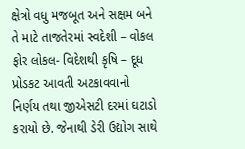ક્ષેત્રો વધુ મજબૂત અને સક્ષમ બને તે માટે તાજતેરમાં સ્વદેશી – વોકલ ફોર લોકલ- વિદેશથી કૃષિ – દૂધ પ્રોડકટ આવતી અટકાવવાનો નિર્ણય તથા જીએસટી દરમાં ઘટાડો કરાયો છે. જેનાથી ડેરી ઉદ્યોગ સાથે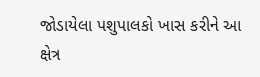જોડાયેલા પશુપાલકો ખાસ કરીને આ ક્ષેત્ર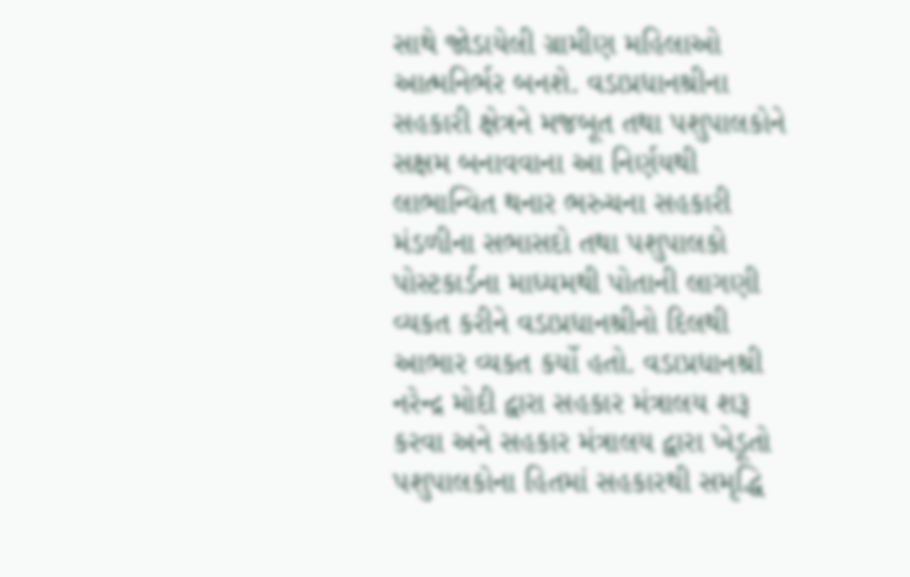સાથે જોડાયેલી ગ્રામીણ મહિલાઓ આત્મનિર્ભર બનશે. વડાપ્રધાનશ્રીના સહકારી ક્ષેત્રને મજબૂત તથા પશુપાલકોને સક્ષમ બનાવવાના આ નિર્ણયથી લાભાન્વિત થનાર ભરુચના સહકારી મંડળીના સભાસદો તથા પશુપાલકો પોસ્ટકાર્ડના માધ્યમથી પોતાની લાગણી વ્યકત કરીને વડાપ્રધાનશ્રીનો દિલથી આભાર વ્યકત કર્યો હતો. વડાપ્રધાનશ્રી નરેન્દ્ર મોદી દ્વારા સહકાર મંત્રાલય શરૂ કરવા અને સહકાર મંત્રાલય દ્વારા ખેડૂતો પશુપાલકોના હિતમાં સહકારથી સમૃદ્ધિ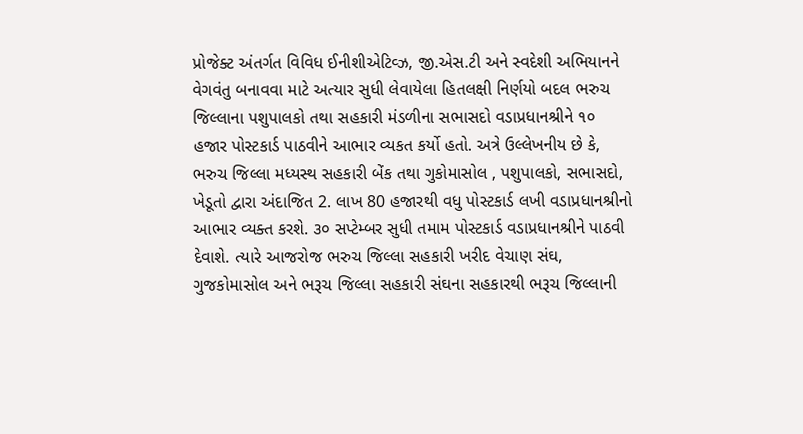પ્રોજેક્ટ અંતર્ગત વિવિધ ઈનીશીએટિવ્ઝ, જી.એસ.ટી અને સ્વદેશી અભિયાનને વેગવંતુ બનાવવા માટે અત્યાર સુધી લેવાયેલા હિતલક્ષી નિર્ણયો બદલ ભરુચ જિલ્લાના પશુપાલકો તથા સહકારી મંડળીના સભાસદો વડાપ્રધાનશ્રીને ૧૦ હજાર પોસ્ટકાર્ડ પાઠવીને આભાર વ્યકત કર્યો હતો. અત્રે ઉલ્લેખનીય છે કે, ભરુચ જિલ્લા મધ્યસ્થ સહકારી બેંક તથા ગુકોમાસોલ , પશુપાલકો, સભાસદો, ખેડૂતો દ્વારા અંદાજિત 2. લાખ 80 હજારથી વધુ પોસ્ટકાર્ડ લખી વડાપ્રધાનશ્રીનો આભાર વ્યક્ત કરશે. ૩૦ સપ્ટેમ્બર સુધી તમામ પોસ્ટકાર્ડ વડાપ્રધાનશ્રીને પાઠવી દેવાશે. ત્યારે આજરોજ ભરુચ જિલ્લા સહકારી ખરીદ વેચાણ સંઘ, ગુજકોમાસોલ અને ભરૂચ જિલ્લા સહકારી સંઘના સહકારથી ભરૂચ જિલ્લાની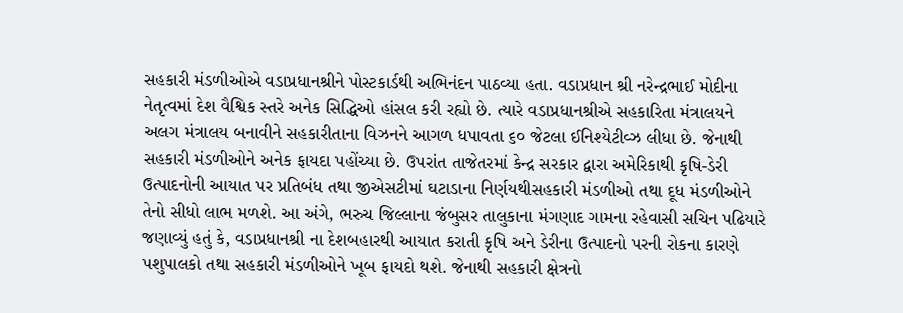સહકારી મંડળીઓએ વડાપ્રધાનશ્રીને પોસ્ટકાર્ડથી અભિનંદન પાઠવ્યા હતા. વડાપ્રધાન શ્રી નરેન્દ્રભાઈ મોદીના નેતૃત્વમાં દેશ વૈશ્વિક સ્તરે અનેક સિદ્ધિઓ હાંસલ કરી રહ્યો છે. ત્યારે વડાપ્રધાનશ્રીએ સહકારિતા મંત્રાલયને અલગ મંત્રાલય બનાવીને સહકારીતાના વિઝનને આગળ ધપાવતા ૬૦ જેટલા ઈનિશ્યેટીવ્ઝ લીધા છે. જેનાથી સહકારી મંડળીઓને અનેક ફાયદા પહોંચ્યા છે. ઉપરાંત તાજેતરમાં કેન્દ્ર સરકાર દ્વારા અમેરિકાથી કૃષિ-ડેરી ઉત્પાદનોની આયાત પર પ્રતિબંધ તથા જીએસટીમાં ઘટાડાના નિર્ણયથીસહકારી મંડળીઓ તથા દૂધ મંડળીઓને તેનો સીધો લાભ મળશે. આ અંગે, ભરુચ જિલ્લાના જંબુસર તાલુકાના મંગણાદ ગામના રહેવાસી સચિન પઢિયારે જણાવ્યું હતું કે, વડાપ્રધાનશ્રી ના દેશબહારથી આયાત કરાતી કૃષિ અને ડેરીના ઉત્પાદનો પરની રોકના કારણે પશુપાલકો તથા સહકારી મંડળીઓને ખૂબ ફાયદો થશે. જેનાથી સહકારી ક્ષેત્રનો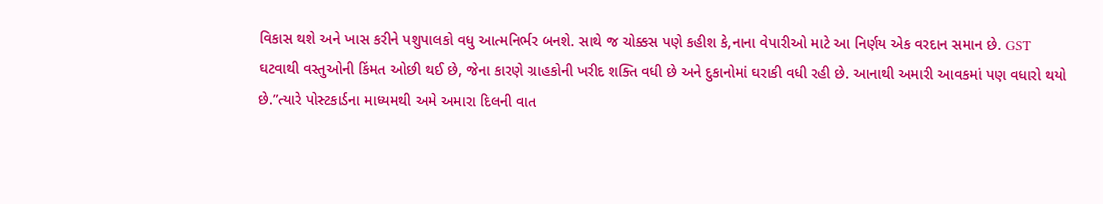વિકાસ થશે અને ખાસ કરીને પશુપાલકો વધુ આત્મનિર્ભર બનશે. સાથે જ ચોક્કસ પણે કહીશ કે,નાના વેપારીઓ માટે આ નિર્ણય એક વરદાન સમાન છે. GST ઘટવાથી વસ્તુઓની કિંમત ઓછી થઈ છે, જેના કારણે ગ્રાહકોની ખરીદ શક્તિ વધી છે અને દુકાનોમાં ઘરાકી વધી રહી છે. આનાથી અમારી આવકમાં પણ વધારો થયો છે.”ત્યારે પોસ્ટકાર્ડના માધ્યમથી અમે અમારા દિલની વાત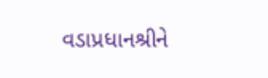વડાપ્રધાનશ્રીને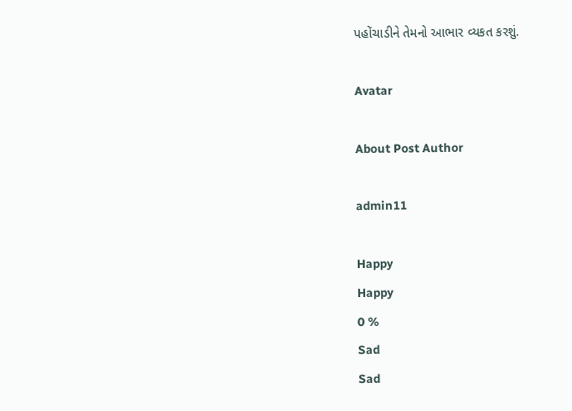પહોંચાડીને તેમનો આભાર વ્યકત કરશું.

Avatar

About Post Author

admin11

Happy
Happy
0 %
Sad
Sad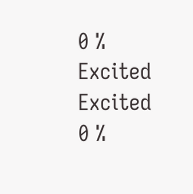0 %
Excited
Excited
0 %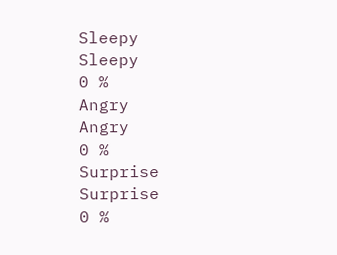Sleepy
Sleepy
0 %
Angry
Angry
0 %
Surprise
Surprise
0 %